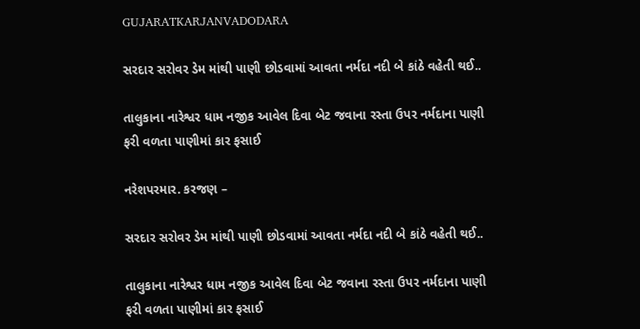GUJARATKARJANVADODARA

સરદાર સરોવર ડેમ માંથી પાણી છોડવામાં આવતા નર્મદા નદી બે કાંઠે વહેતી થઈ..

તાલુકાના નારેશ્વર ધામ નજીક આવેલ દિવા બેટ જવાના રસ્તા ઉપર નર્મદાના પાણી ફરી વળતા પાણીમાં કાર ફસાઈ

નરેશપરમાર. કરજણ –

સરદાર સરોવર ડેમ માંથી પાણી છોડવામાં આવતા નર્મદા નદી બે કાંઠે વહેતી થઈ..

તાલુકાના નારેશ્વર ધામ નજીક આવેલ દિવા બેટ જવાના રસ્તા ઉપર નર્મદાના પાણી ફરી વળતા પાણીમાં કાર ફસાઈ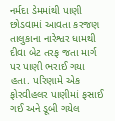નર્મદા ડેમમાંથી પાણી છોડવામાં આવતા કરજણ તાલુકાના નારેશ્વર ધામથી દીવા બેટ તરફ જતા માર્ગ પર પાણી ભરાઈ ગયા હતા. પરિણામે એક ફોરવીહલર પાણીમાં ફસાઈ ગઈ અને ડૂબી ગયેલ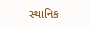સ્થાનિક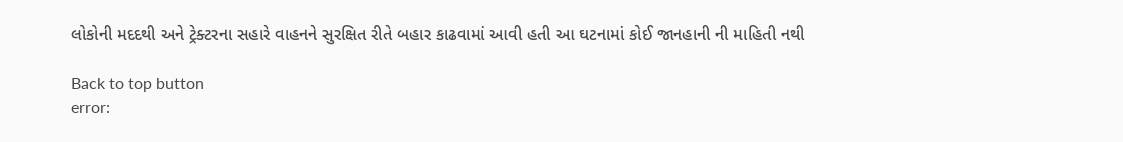લોકોની મદદથી અને ટ્રેક્ટરના સહારે વાહનને સુરક્ષિત રીતે બહાર કાઢવામાં આવી હતી આ ઘટનામાં કોઈ જાનહાની ની માહિતી નથી

Back to top button
error: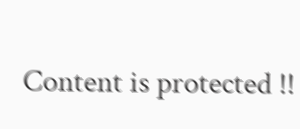Content is protected !!